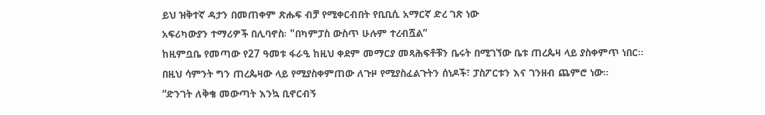ይህ ዝቅተኛ ዳታን በመጠቀም ጽሑፍ ብቻ የሚቀርብበት የቢቢሲ አማርኛ ድረ ገጽ ነው
አፍሪካውያን ተማሪዎች በሊባኖስ፡ "በካምፓስ ውስጥ ሁሉም ተረብሿል”
ከዚምቧቤ የመጣው የ27 ዓመቱ ፋራዒ ከዚህ ቀደም መማርያ መጻሕፍቶቹን ቤሩት በሚገኘው ቤቱ ጠረጴዛ ላይ ያስቀምጥ ነበር።
በዚህ ሳምንት ግን ጠረጴዛው ላይ የሚያስቀምጠው ለጉዞ የሚያስፈልጉትን ሰነዶች፣ ፓስፖርቱን እና ገንዘብ ጨምሮ ነው።
“ድንገት ለቅቄ መውጣት እንኳ ቢኖርብኝ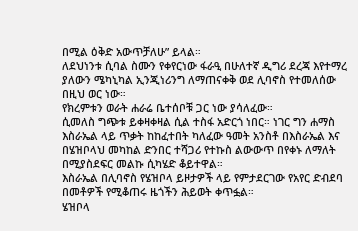በሚል ዕቅድ አውጥቻለሁ” ይላል።
ለደህነንቱ ሲባል ስሙን የቀየርነው ፋራዒ በሁለተኛ ዲግሪ ደረጃ እየተማረ ያለውን ሜካኒካል ኢንጂነሪንግ ለማጠናቀቅ ወደ ሊባኖስ የተመለሰው በዚህ ወር ነው።
የክረምቱን ወራት ሐራሬ ቤተሰቦቹ ጋር ነው ያሳለፈው።
ሲመለስ ግጭቱ ይቀዛቀዛል ሲል ተስፋ አድርጎ ነበር። ነገር ግን ሐማስ እስራኤል ላይ ጥቃት ከከፈተበት ካለፈው ዓመት አንስቶ በእስራኤል እና በሄዝቦላህ መካከል ድንበር ተሻጋሪ የተኩስ ልውውጥ በየቀኑ ለማለት በሚያስደፍር መልኩ ሲካሄድ ቆይተዋል።
እስራኤል በሊባኖስ የሄዝቦላ ይዞታዎች ላይ የምታደርገው የአየር ድብደባ በመቶዎች የሚቆጠሩ ዜጎችን ሕይወት ቀጥፏል።
ሄዝቦላ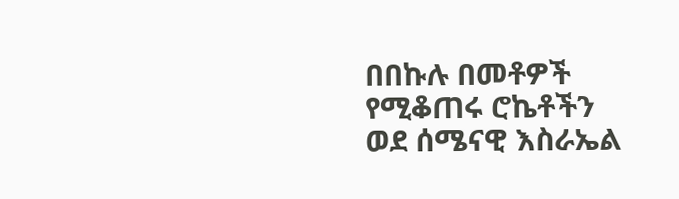በበኩሉ በመቶዎች የሚቆጠሩ ሮኬቶችን ወደ ሰሜናዊ እስራኤል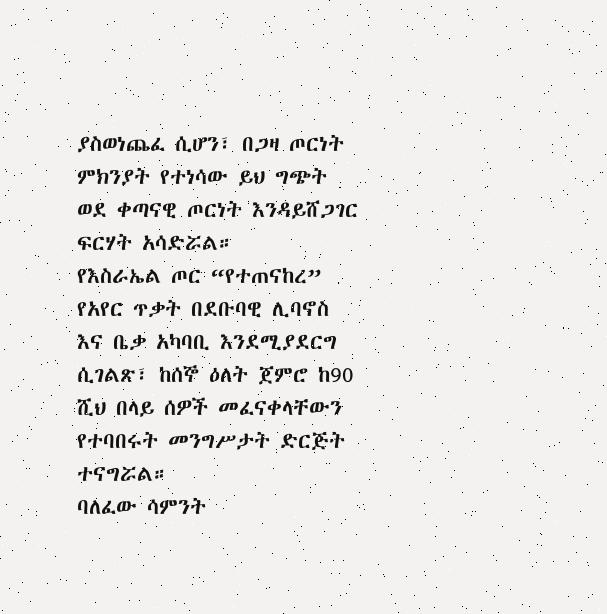ያስወነጨፈ ሲሆን፣ በጋዛ ጦርነት ምክንያት የተነሳው ይህ ግጭት ወደ ቀጣናዊ ጦርነት እንዳይሸጋገር ፍርሃት አሳድሯል።
የእስራኤል ጦር “የተጠናከረ” የአየር ጥቃት በደቡባዊ ሊባኖስ እና ቤቃ አካባቢ እንደሚያደርግ ሲገልጽ፣ ከሰኞ ዕለት ጀምሮ ከ90 ሺህ በላይ ሰዎች መፈናቀላቸውን የተባበሩት መንግሥታት ድርጅት ተናግሯል።
ባለፈው ሳምንት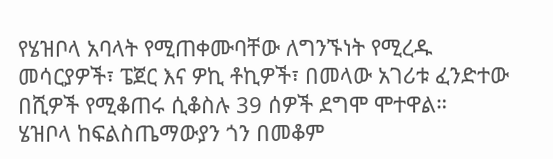የሄዝቦላ አባላት የሚጠቀሙባቸው ለግንኙነት የሚረዱ መሳርያዎች፣ ፔጀር እና ዎኪ ቶኪዎች፣ በመላው አገሪቱ ፈንድተው በሺዎች የሚቆጠሩ ሲቆስሉ 39 ሰዎች ደግሞ ሞተዋል።
ሄዝቦላ ከፍልስጤማውያን ጎን በመቆም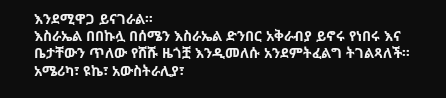እንደሚዋጋ ይናገራል።
እስራኤል በበኩሏ በሰሜን እስራኤል ድንበር አቅራብያ ይኖሩ የነበሩ እና ቤታቸውን ጥለው የሸሹ ዜጎቿ እንዲመለሱ አንደምትፈልግ ትገልጻለች።
አሜሪካ፣ ዩኬ፣ አውስትራሊያ፣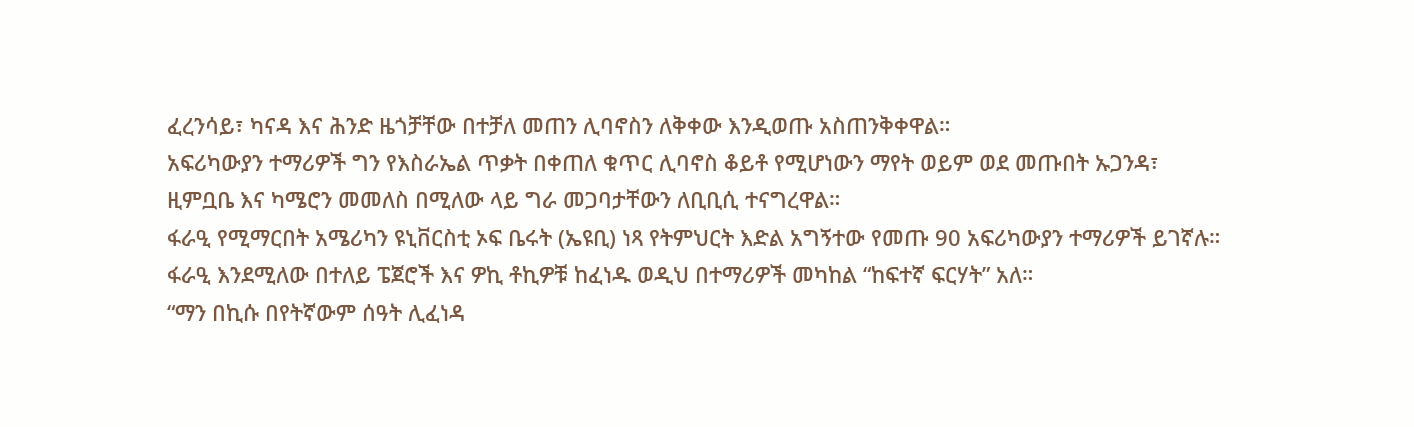ፈረንሳይ፣ ካናዳ እና ሕንድ ዜጎቻቸው በተቻለ መጠን ሊባኖስን ለቅቀው እንዲወጡ አስጠንቅቀዋል።
አፍሪካውያን ተማሪዎች ግን የእስራኤል ጥቃት በቀጠለ ቁጥር ሊባኖስ ቆይቶ የሚሆነውን ማየት ወይም ወደ መጡበት ኡጋንዳ፣ ዚምቧቤ እና ካሜሮን መመለስ በሚለው ላይ ግራ መጋባታቸውን ለቢቢሲ ተናግረዋል።
ፋራዒ የሚማርበት አሜሪካን ዩኒቨርስቲ ኦፍ ቤሩት (ኤዩቢ) ነጻ የትምህርት እድል አግኝተው የመጡ 90 አፍሪካውያን ተማሪዎች ይገኛሉ።
ፋራዒ እንደሚለው በተለይ ፔጀሮች እና ዎኪ ቶኪዎቹ ከፈነዱ ወዲህ በተማሪዎች መካከል “ከፍተኛ ፍርሃት” አለ።
“ማን በኪሱ በየትኛውም ሰዓት ሊፈነዳ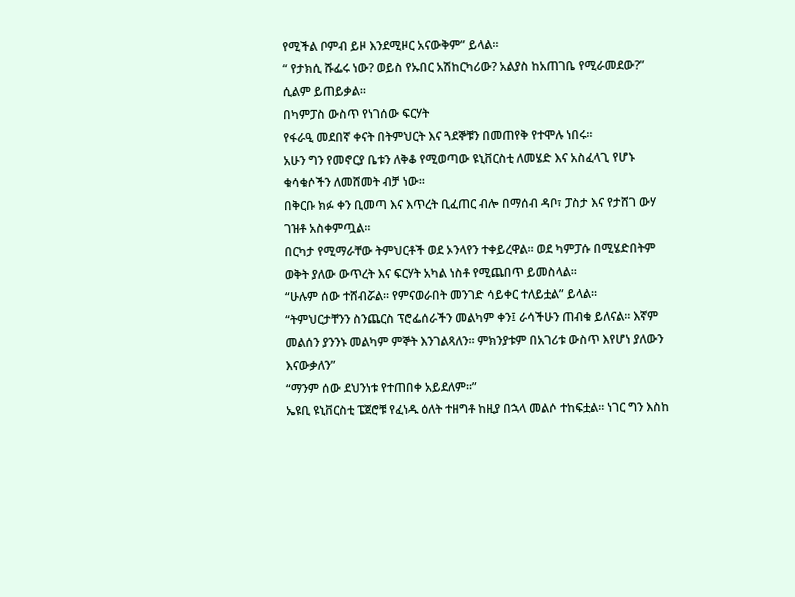የሚችል ቦምብ ይዞ እንደሚዞር አናውቅም” ይላል።
“ የታክሲ ሹፌሩ ነው? ወይስ የኡበር አሽከርካሪው? አልያስ ከአጠገቤ የሚራመደው?” ሲልም ይጠይቃል።
በካምፓስ ውስጥ የነገሰው ፍርሃት
የፋራዒ መደበኛ ቀናት በትምህርት እና ጓደኞቹን በመጠየቅ የተሞሉ ነበሩ።
አሁን ግን የመኖርያ ቤቱን ለቅቆ የሚወጣው ዩኒቨርስቲ ለመሄድ እና አስፈላጊ የሆኑ ቁሳቁሶችን ለመሸመት ብቻ ነው።
በቅርቡ ክፉ ቀን ቢመጣ እና እጥረት ቢፈጠር ብሎ በማሰብ ዳቦ፣ ፓስታ እና የታሸገ ውሃ ገዝቶ አስቀምጧል።
በርካታ የሚማራቸው ትምህርቶች ወደ ኦንላየን ተቀይረዋል። ወደ ካምፓሱ በሚሄድበትም ወቅት ያለው ውጥረት እና ፍርሃት አካል ነስቶ የሚጨበጥ ይመስላል።
“ሁሉም ሰው ተሸብሯል። የምናወራበት መንገድ ሳይቀር ተለይቷል” ይላል።
“ትምህርታቸንን ስንጨርስ ፕሮፌሰራችን መልካም ቀን፤ ራሳችሁን ጠብቁ ይለናል። እኛም መልሰን ያንንኑ መልካም ምኞት እንገልጻለን። ምክንያቱም በአገሪቱ ውስጥ እየሆነ ያለውን እናውቃለን”
“ማንም ሰው ደህንነቱ የተጠበቀ አይደለም።”
ኤዩቢ ዩኒቨርስቲ ፔጀሮቹ የፈነዱ ዕለት ተዘግቶ ከዚያ በኋላ መልሶ ተከፍቷል። ነገር ግን እስከ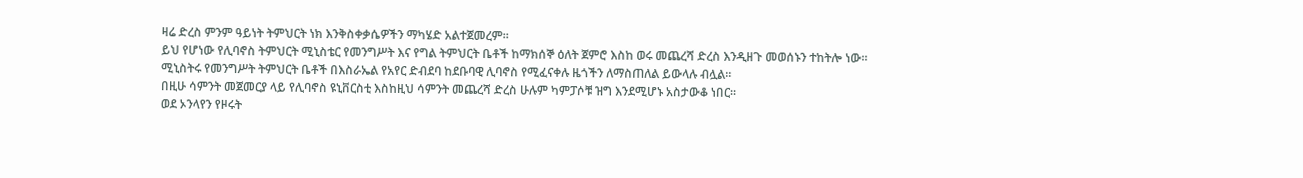ዛሬ ድረስ ምንም ዓይነት ትምህርት ነክ እንቅስቀቃሴዎችን ማካሄድ አልተጀመረም።
ይህ የሆነው የሊባኖስ ትምህርት ሚኒስቴር የመንግሥት እና የግል ትምህርት ቤቶች ከማክሰኞ ዕለት ጀምሮ እስከ ወሩ መጨረሻ ድረስ እንዲዘጉ መወሰኑን ተከትሎ ነው።
ሚኒስትሩ የመንግሥት ትምህርት ቤቶች በእስራኤል የአየር ድብደባ ከደቡባዊ ሊባኖስ የሚፈናቀሉ ዜጎችን ለማስጠለል ይውላሉ ብሏል።
በዚሁ ሳምንት መጀመርያ ላይ የሊባኖስ ዩኒቨርስቲ እስከዚህ ሳምንት መጨረሻ ድረስ ሁሉም ካምፓሶቹ ዝግ እንደሚሆኑ አስታውቆ ነበር።
ወደ ኦንላየን የዞሩት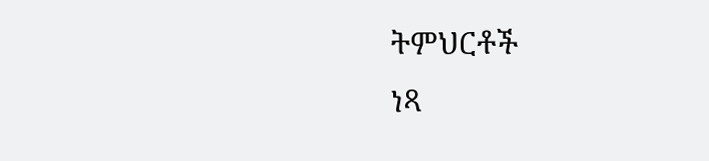ትምህርቶች
ነጻ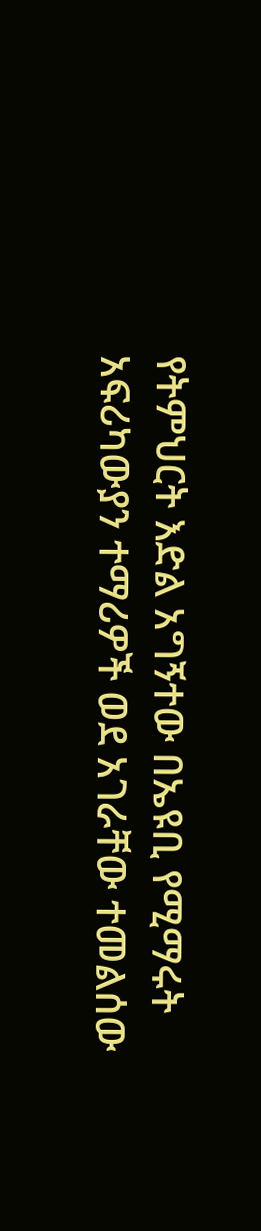የትምህርት እድል አግኝተው በኤዩቢ የሚማሩት አፍሪካውያን ተማሪዎች ወደ አገራቸው ተመልሰው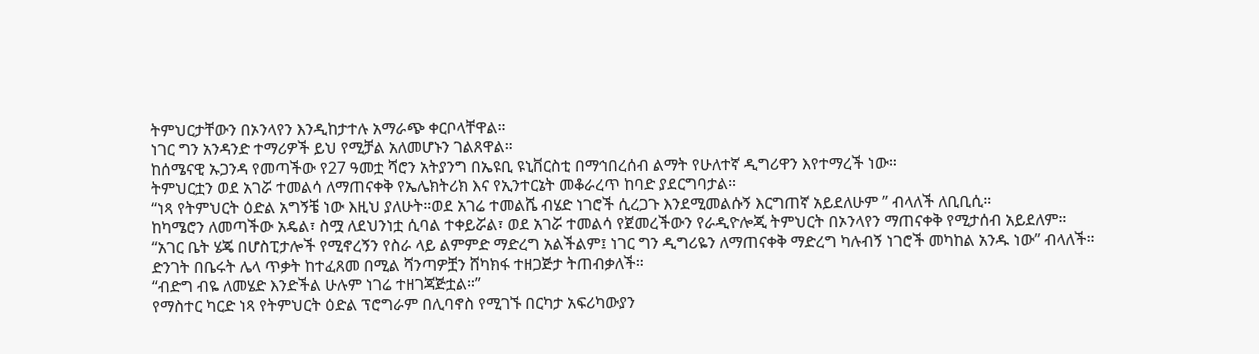ትምህርታቸውን በኦንላየን እንዲከታተሉ አማራጭ ቀርቦላቸዋል።
ነገር ግን አንዳንድ ተማሪዎች ይህ የሚቻል አለመሆኑን ገልጸዋል።
ከሰሜናዊ ኡጋንዳ የመጣችው የ27 ዓመቷ ሻሮን አትያንግ በኤዩቢ ዩኒቨርስቲ በማኅበረሰብ ልማት የሁለተኛ ዲግሪዋን እየተማረች ነው።
ትምህርቷን ወደ አገሯ ተመልሳ ለማጠናቀቅ የኤሌክትሪክ እና የኢንተርኔት መቆራረጥ ከባድ ያደርግባታል።
“ነጻ የትምህርት ዕድል አግኝቼ ነው እዚህ ያለሁት።ወደ አገሬ ተመልሼ ብሄድ ነገሮች ሲረጋጉ እንደሚመልሱኝ እርግጠኛ አይደለሁም ” ብላለች ለቢቢሲ።
ከካሜሮን ለመጣችው አዴል፣ ስሟ ለደህንነቷ ሲባል ተቀይሯል፣ ወደ አገሯ ተመልሳ የጀመረችውን የራዲዮሎጂ ትምህርት በኦንላየን ማጠናቀቅ የሚታሰብ አይደለም።
“አገር ቤት ሄጄ በሆስፒታሎች የሚኖረኝን የስራ ላይ ልምምድ ማድረግ አልችልም፤ ነገር ግን ዲግሪዬን ለማጠናቀቅ ማድረግ ካሉብኝ ነገሮች መካከል አንዱ ነው” ብላለች።
ድንገት በቤሩት ሌላ ጥቃት ከተፈጸመ በሚል ሻንጣዎቿን ሸካክፋ ተዘጋጅታ ትጠብቃለች።
“ብድግ ብዬ ለመሄድ እንድችል ሁሉም ነገሬ ተዘገጃጅቷል።”
የማስተር ካርድ ነጻ የትምህርት ዕድል ፕሮግራም በሊባኖስ የሚገኙ በርካታ አፍሪካውያን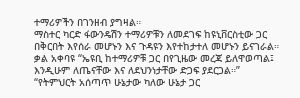ተማሪዎችን በገንዘብ ያግዛል።
ማስተር ካርድ ፋውንዴሽን ተማሪዎቹን ለመደገፍ ከዩኒቨርስቲው ጋር በቅርበት እየሰራ መሆኑን እና ጉዳዩን እየተከታተለ መሆኑን ይናገራል።
ቃል አቀባዩ “ኤዩቢ ከተማሪዎቹ ጋር በየጊዜው መረጃ ይለዋወጣል፤ እንዲሁም ለጤናቸው እና ለደህንነታቸው ድጋፍ ያደርጋል።”
“የትምህርት አሰጣጥ ሁኔታው ካለው ሁኔታ ጋር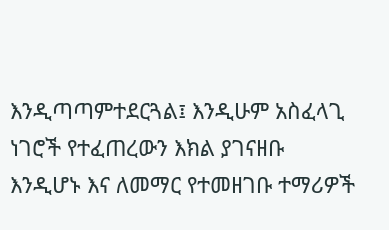እንዲጣጣምተደርጓል፤ እንዲሁም አስፈላጊ ነገሮች የተፈጠረውን እክል ያገናዘቡ እንዲሆኑ እና ለመማር የተመዘገቡ ተማሪዎች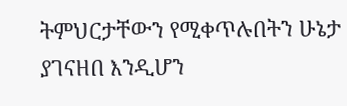ትምህርታቸውን የሚቀጥሉበትን ሁኔታ ያገናዘበ እንዲሆን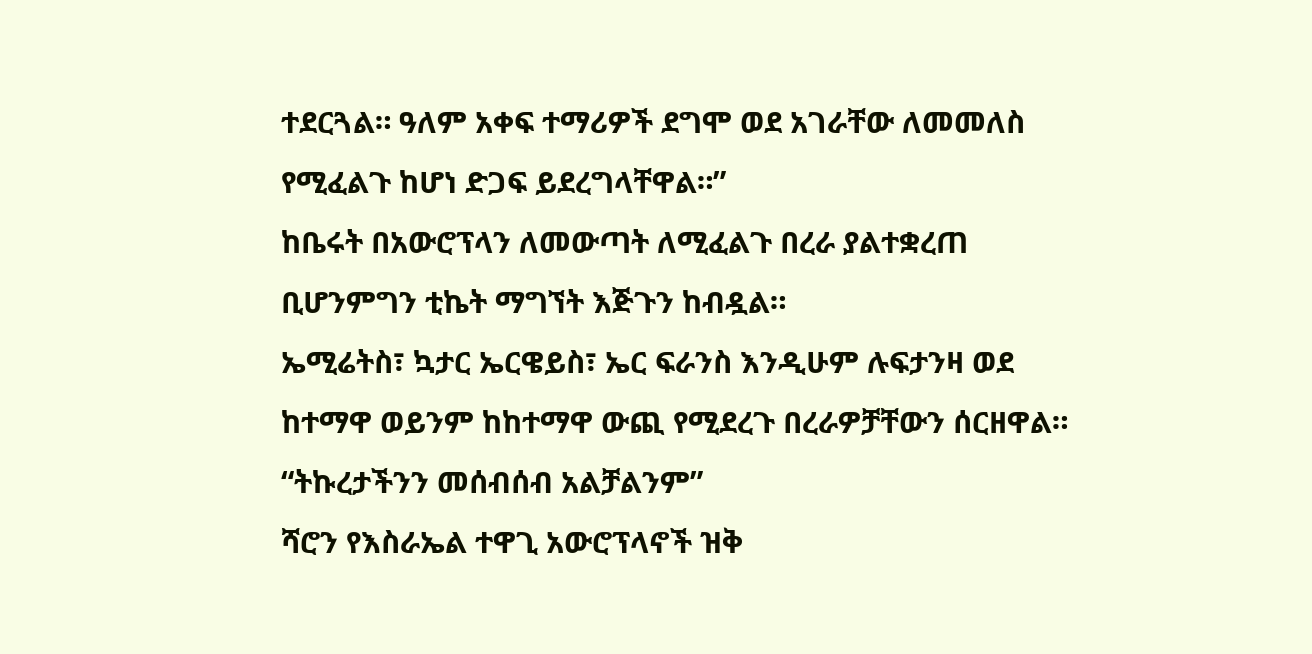ተደርጓል። ዓለም አቀፍ ተማሪዎች ደግሞ ወደ አገራቸው ለመመለስ የሚፈልጉ ከሆነ ድጋፍ ይደረግላቸዋል።”
ከቤሩት በአውሮፕላን ለመውጣት ለሚፈልጉ በረራ ያልተቋረጠ ቢሆንምግን ቲኬት ማግኘት እጅጉን ከብዷል።
ኤሚሬትስ፣ ኳታር ኤርዌይስ፣ ኤር ፍራንስ እንዲሁም ሉፍታንዛ ወደ ከተማዋ ወይንም ከከተማዋ ውጪ የሚደረጉ በረራዎቻቸውን ሰርዘዋል።
“ትኩረታችንን መሰብሰብ አልቻልንም”
ሻሮን የእስራኤል ተዋጊ አውሮፕላኖች ዝቅ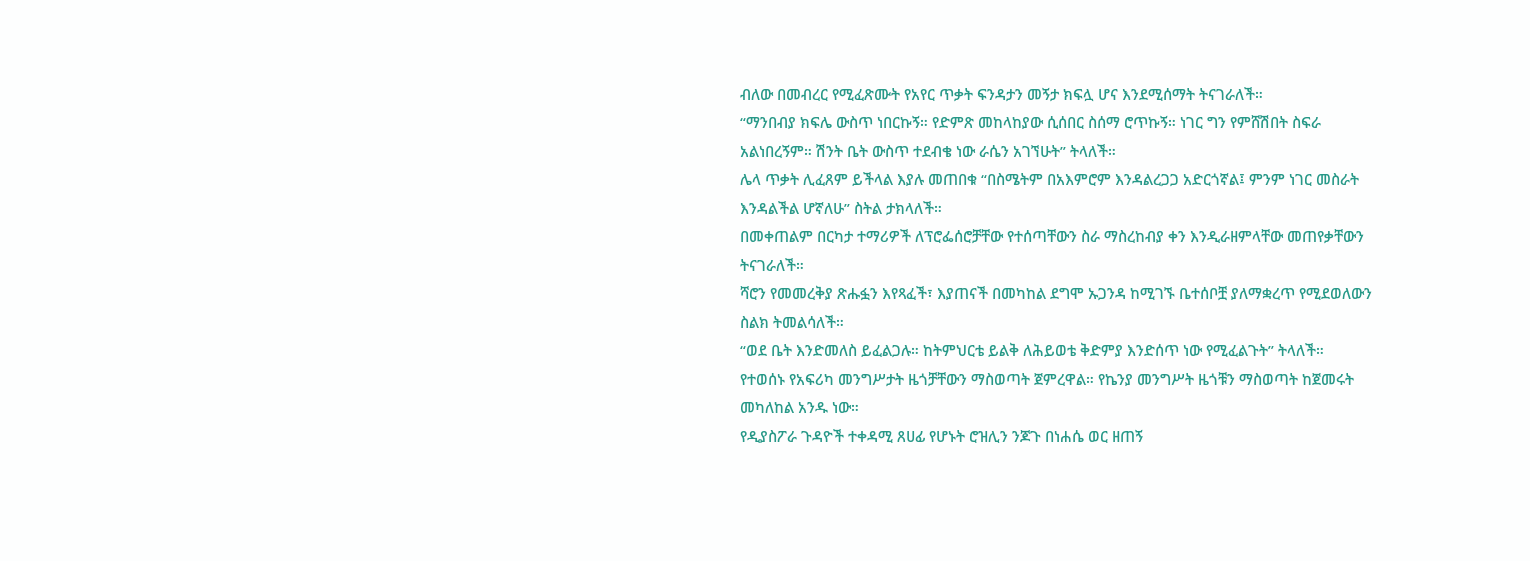ብለው በመብረር የሚፈጽሙት የአየር ጥቃት ፍንዳታን መኝታ ክፍሏ ሆና እንደሚሰማት ትናገራለች።
“ማንበብያ ክፍሌ ውስጥ ነበርኩኝ። የድምጽ መከላከያው ሲሰበር ስሰማ ሮጥኩኝ። ነገር ግን የምሸሽበት ስፍራ አልነበረኝም። ሽንት ቤት ውስጥ ተደብቄ ነው ራሴን አገኘሁት” ትላለች።
ሌላ ጥቃት ሊፈጸም ይችላል እያሉ መጠበቁ “በስሜትም በአእምሮም እንዳልረጋጋ አድርጎኛል፤ ምንም ነገር መስራት እንዳልችል ሆኛለሁ” ስትል ታክላለች።
በመቀጠልም በርካታ ተማሪዎች ለፕሮፌሰሮቻቸው የተሰጣቸውን ስራ ማስረከብያ ቀን እንዲራዘምላቸው መጠየቃቸውን ትናገራለች።
ሻሮን የመመረቅያ ጽሑፏን እየጻፈች፣ እያጠናች በመካከል ደግሞ ኡጋንዳ ከሚገኙ ቤተሰቦቿ ያለማቋረጥ የሚደወለውን ስልክ ትመልሳለች።
“ወደ ቤት እንድመለስ ይፈልጋሉ። ከትምህርቴ ይልቅ ለሕይወቴ ቅድምያ እንድሰጥ ነው የሚፈልጉት” ትላለች።
የተወሰኑ የአፍሪካ መንግሥታት ዜጎቻቸውን ማስወጣት ጀምረዋል። የኬንያ መንግሥት ዜጎቹን ማስወጣት ከጀመሩት መካለከል አንዱ ነው።
የዲያስፖራ ጉዳዮች ተቀዳሚ ጸሀፊ የሆኑት ሮዝሊን ንጆጉ በነሐሴ ወር ዘጠኝ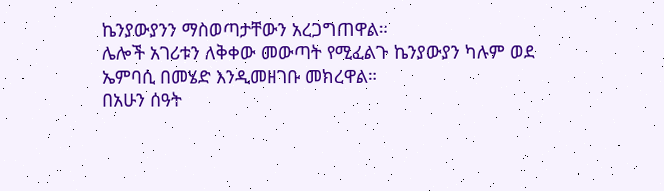ኬንያውያንን ማስወጣታቸውን አረጋግጠዋል።
ሌሎች አገሪቱን ለቅቀው መውጣት የሚፈልጉ ኬንያውያን ካሉም ወደ ኤምባሲ በመሄድ እንዲመዘገቡ መክረዋል።
በአሁን ሰዓት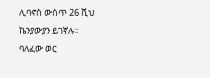ሊባኖስ ውስጥ 26 ሺህ ኬንያውያን ይገኛሉ።
ባለፈው ወር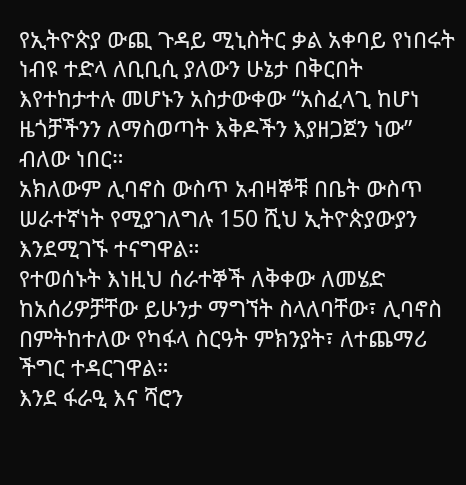የኢትዮጵያ ውጪ ጉዳይ ሚኒስትር ቃል አቀባይ የነበሩት ነብዩ ተድላ ለቢቢሲ ያለውን ሁኔታ በቅርበት እየተከታተሉ መሆኑን አስታውቀው “አስፈላጊ ከሆነ ዜጎቻችንን ለማስወጣት እቅዶችን እያዘጋጀን ነው” ብለው ነበር።
አክለውም ሊባኖስ ውስጥ አብዛኞቹ በቤት ውስጥ ሠራተኛነት የሚያገለግሉ 150 ሺህ ኢትዮጵያውያን እንደሚገኙ ተናግዋል።
የተወሰኑት እነዚህ ሰራተኞች ለቅቀው ለመሄድ ከአሰሪዎቻቸው ይሁንታ ማግኘት ስላለባቸው፣ ሊባኖስ በምትከተለው የካፋላ ስርዓት ምክንያት፣ ለተጨማሪ ችግር ተዳርገዋል።
እንደ ፋራዒ እና ሻሮን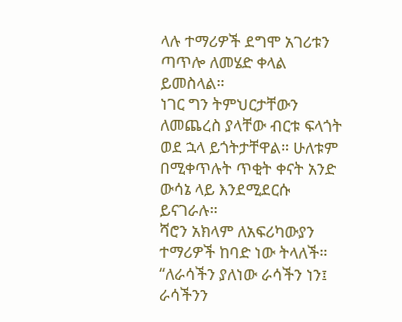ላሉ ተማሪዎች ደግሞ አገሪቱን ጣጥሎ ለመሄድ ቀላል ይመስላል።
ነገር ግን ትምህርታቸውን ለመጨረስ ያላቸው ብርቱ ፍላጎት ወደ ኋላ ይጎትታቸዋል። ሁለቱም በሚቀጥሉት ጥቂት ቀናት አንድ ውሳኔ ላይ እንደሚደርሱ ይናገራሉ።
ሻሮን አክላም ለአፍሪካውያን ተማሪዎች ከባድ ነው ትላለች።
“ለራሳችን ያለነው ራሳችን ነን፤ ራሳችንን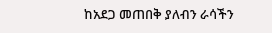ከአደጋ መጠበቅ ያለብን ራሳችን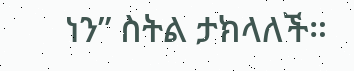ነን” ስትል ታክላለች።